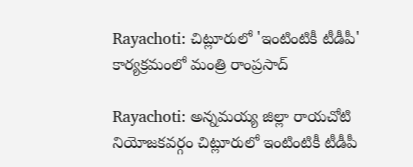Rayachoti: చిట్లూరులో 'ఇంటింటికీ టీడీపీ' కార్యక్రమంలో మంత్రి రాంప్రసాద్

Rayachoti: అన్నమయ్య జిల్లా రాయచోటి నియోజకవర్గం చిట్లూరులో ఇంటింటికీ టీడీపీ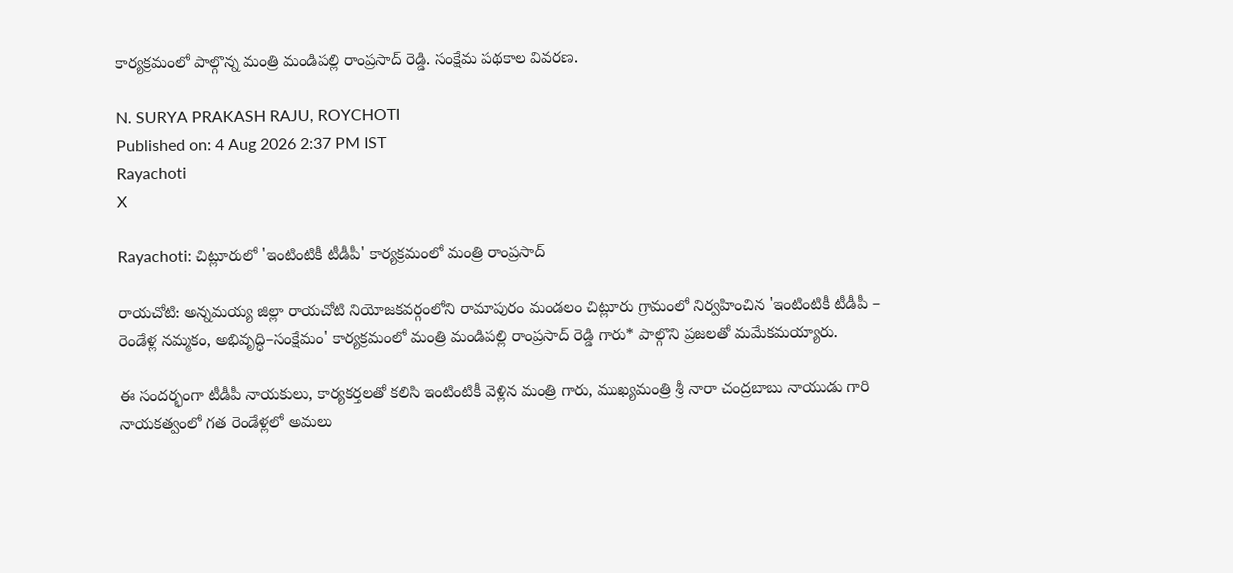కార్యక్రమంలో పాల్గొన్న మంత్రి మండిపల్లి రాంప్రసాద్ రెడ్డి. సంక్షేమ పథకాల వివరణ.

N. SURYA PRAKASH RAJU, ROYCHOTI
Published on: 4 Aug 2026 2:37 PM IST
Rayachoti
X

Rayachoti: చిట్లూరులో 'ఇంటింటికీ టీడీపీ' కార్యక్రమంలో మంత్రి రాంప్రసాద్

రాయచోటి: అన్నమయ్య జిల్లా రాయచోటి నియోజకవర్గంలోని రామాపురం మండలం చిట్లూరు గ్రామంలో నిర్వహించిన 'ఇంటింటికీ టీడీపీ – రెండేళ్ల నమ్మకం, అభివృద్ధి–సంక్షేమం' కార్యక్రమంలో మంత్రి మండిపల్లి రాంప్రసాద్ రెడ్డి గారు* పాల్గొని ప్రజలతో మమేకమయ్యారు.

ఈ సందర్భంగా టీడీపీ నాయకులు, కార్యకర్తలతో కలిసి ఇంటింటికీ వెళ్లిన మంత్రి గారు, ముఖ్యమంత్రి శ్రీ నారా చంద్రబాబు నాయుడు గారి నాయకత్వంలో గత రెండేళ్లలో అమలు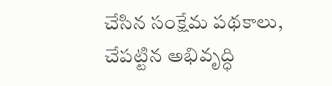చేసిన సంక్షేమ పథకాలు, చేపట్టిన అభివృద్ధి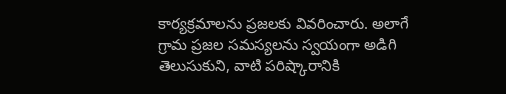కార్యక్రమాలను ప్రజలకు వివరించారు. అలాగే గ్రామ ప్రజల సమస్యలను స్వయంగా అడిగి తెలుసుకుని, వాటి పరిష్కారానికి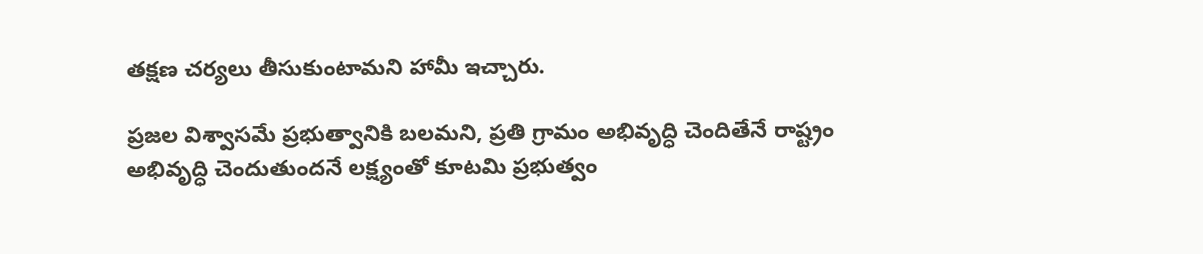తక్షణ చర్యలు తీసుకుంటామని హామీ ఇచ్చారు.

ప్రజల విశ్వాసమే ప్రభుత్వానికి బలమని, ప్రతి గ్రామం అభివృద్ధి చెందితేనే రాష్ట్రం అభివృద్ధి చెందుతుందనే లక్ష్యంతో కూటమి ప్రభుత్వం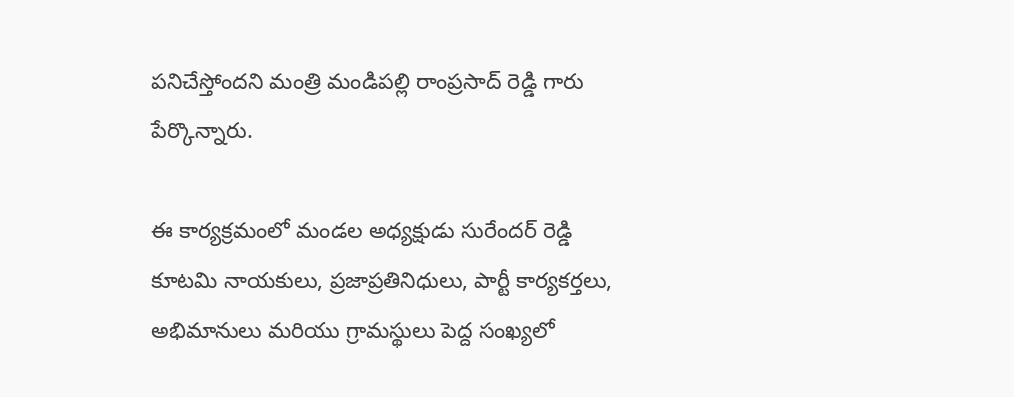పనిచేస్తోందని మంత్రి మండిపల్లి రాంప్రసాద్ రెడ్డి గారు పేర్కొన్నారు.

ఈ కార్యక్రమంలో మండల అధ్యక్షుడు సురేందర్ రెడ్డి కూటమి నాయకులు, ప్రజాప్రతినిధులు, పార్టీ కార్యకర్తలు, అభిమానులు మరియు గ్రామస్థులు పెద్ద సంఖ్యలో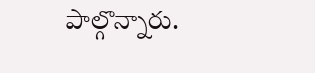పాల్గొన్నారు.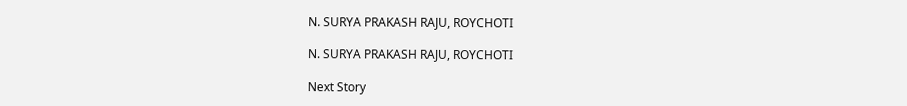N. SURYA PRAKASH RAJU, ROYCHOTI

N. SURYA PRAKASH RAJU, ROYCHOTI

Next Story